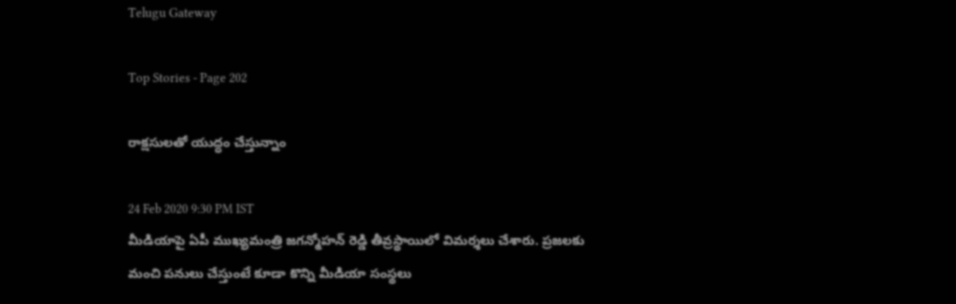Telugu Gateway

Top Stories - Page 202

రాక్షసులతో యుద్ధం చేస్తున్నాం

24 Feb 2020 9:30 PM IST
మీడియాపై ఏపీ ముఖ్యమంత్రి జగన్మోహన్ రెడ్డి తీవ్రస్థాయిలో విమర్శలు చేశారు. ప్రజలకు మంచి పనులు చేస్తుంటే కూడా కొన్ని మీడియా సంస్థలు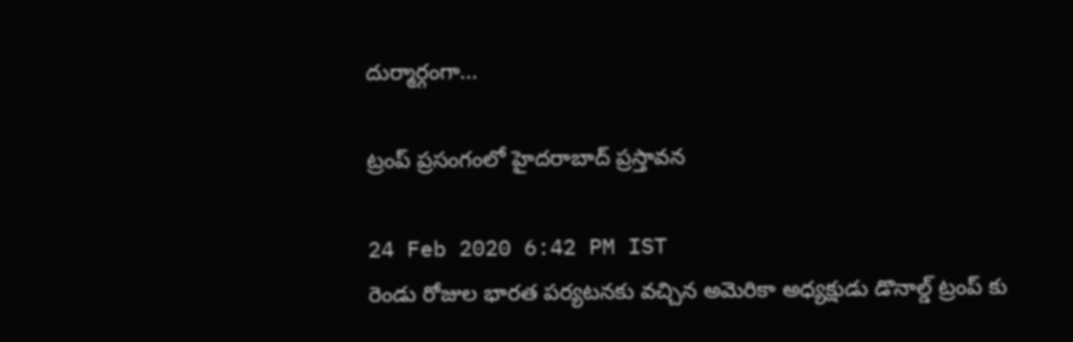దుర్మార్గంగా...

ట్రంప్ ప్రసంగంలో హైదరాబాద్ ప్రస్తావన

24 Feb 2020 6:42 PM IST
రెండు రోజుల భారత పర్యటనకు వచ్చిన అమెరికా అధ్యక్షుడు డొనాల్డ్ ట్రంప్ కు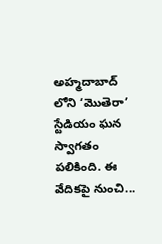అహ్మదాబాద్ లోని ‘మొతెరా’ స్టేడియం ఘన స్వాగతం పలికింది. ఈ వేదికపై నుంచి...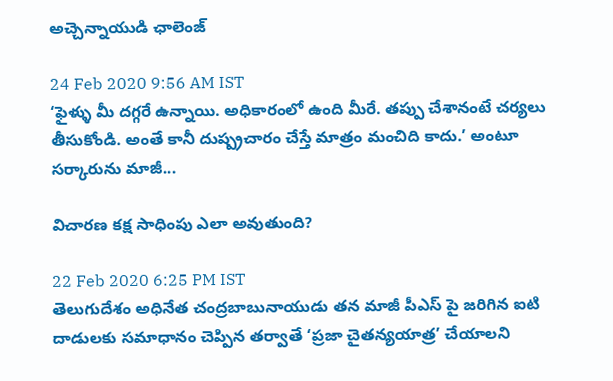అచ్చెన్నాయుడి ఛాలెంజ్

24 Feb 2020 9:56 AM IST
‘ఫైళ్ళు మీ దగ్గరే ఉన్నాయి. అధికారంలో ఉంది మీరే. తప్పు చేశానంటే చర్యలు తీసుకోండి. అంతే కానీ దుష్ప్రచారం చేస్తే మాత్రం మంచిది కాదు.’ అంటూ సర్కారును మాజీ...

విచారణ కక్ష సాధింపు ఎలా అవుతుంది?

22 Feb 2020 6:25 PM IST
తెలుగుదేశం అధినేత చంద్రబాబునాయుడు తన మాజీ పీఎస్ పై జరిగిన ఐటి దాడులకు సమాధానం చెప్పిన తర్వాతే ‘ప్రజా చైతన్యయాత్ర’ చేయాలని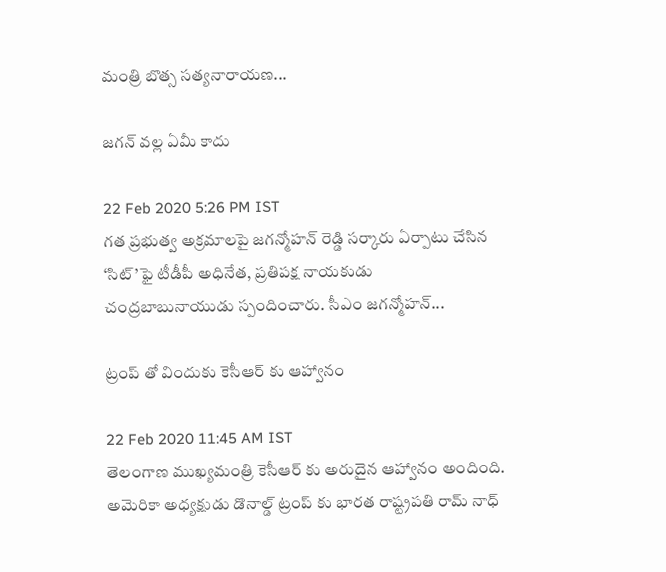మంత్రి బొత్స సత్యనారాయణ...

జగన్ వల్ల ఏమీ కాదు

22 Feb 2020 5:26 PM IST
గత ప్రభుత్వ అక్రమాలపై జగన్మోహన్ రెడ్డి సర్కారు ఏర్పాటు చేసిన ‘సిట్’ఫై టీడీపీ అధినేత, ప్రతిపక్ష నాయకుడు చంద్రబాబునాయుడు స్పందించారు. సీఎం జగన్మోహన్...

ట్రంప్ తో విందుకు కెసీఆర్ కు ఆహ్వానం

22 Feb 2020 11:45 AM IST
తెలంగాణ ముఖ్యమంత్రి కెసీఆర్ కు అరుదైన ఆహ్వానం అందింది. అమెరికా అధ్యక్షుడు డొనాల్డ్ ట్రంప్ కు భారత రాష్ట్రపతి రామ్ నాధ్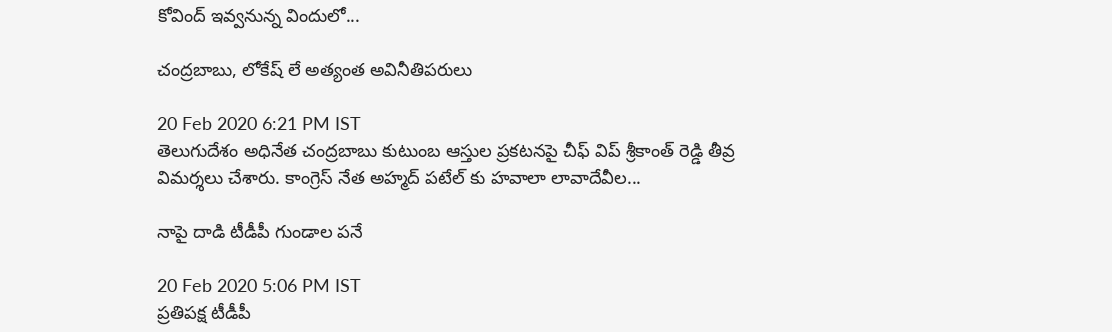కోవింద్ ఇవ్వనున్న విందులో...

చంద్రబాబు, లోకేష్ లే అత్యంత అవినీతిపరులు

20 Feb 2020 6:21 PM IST
తెలుగుదేశం అధినేత చంద్రబాబు కుటుంబ ఆస్తుల ప్రకటనపై చీఫ్ విప్ శ్రీకాంత్ రెడ్డి తీవ్ర విమర్శలు చేశారు. కాంగ్రెస్ నేత అహ్మద్ పటేల్ కు హవాలా లావాదేవీల...

నాపై దాడి టీడీపీ గుండాల పనే

20 Feb 2020 5:06 PM IST
ప్రతిపక్ష టీడీపీ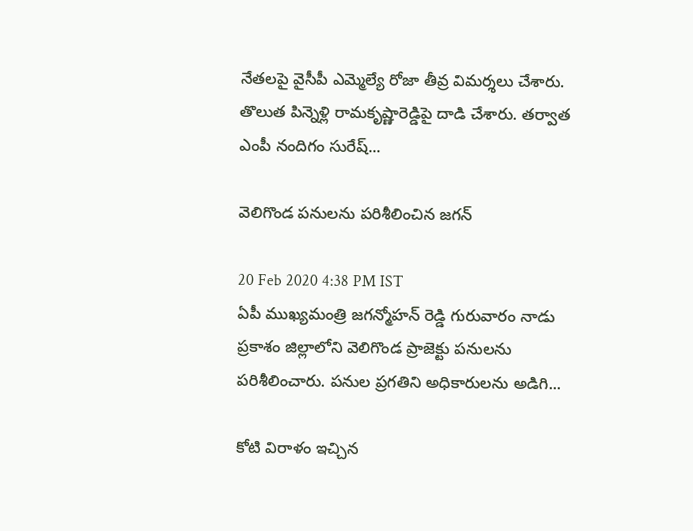నేతలపై వైసీపీ ఎమ్మెల్యే రోజా తీవ్ర విమర్శలు చేశారు. తొలుత పిన్నెళ్లి రామకృష్ణారెడ్డిపై దాడి చేశారు. తర్వాత ఎంపీ నందిగం సురేష్...

వెలిగొండ పనులను పరిశీలించిన జగన్

20 Feb 2020 4:38 PM IST
ఏపీ ముఖ్యమంత్రి జగన్మోహన్ రెడ్డి గురువారం నాడు ప్రకాశం జిల్లాలోని వెలిగొండ ప్రాజెక్టు పనులను పరిశీలించారు. పనుల ప్రగతిని అధికారులను అడిగి...

కోటి విరాళం ఇచ్చిన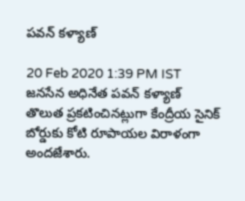పవన్ కళ్యాణ్

20 Feb 2020 1:39 PM IST
జనసేన అధినేత పవన్ కళ్యాణ్ తొలుత ప్రకటించినట్లుగా కేంద్రీయ సైనిక్ బోర్డుకు కోటి రూపాయల విరాళంగా అందజేశారు.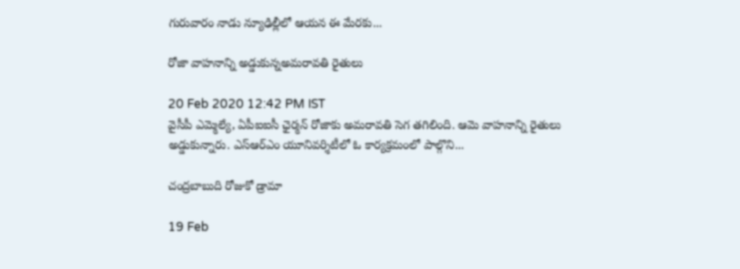గురువారం నాడు న్యూఢిల్లీలో ఆయన ఈ మేరకు...

రోజా వాహనాన్ని అడ్డుకున్నఅమరావతి రైతులు

20 Feb 2020 12:42 PM IST
వైసీపీ ఎమ్మెల్యే, ఏపీఐఐసీ ఛైర్మన్ రోజాకు అమరావతి సెగ తగిలింది. ఆమె వాహనాన్ని రైతులు అడ్డుకున్నారు. ఎస్ఆర్ఎం యూనివర్శిటీలో ఓ కార్యక్రమంలో పాల్గొని...

చంద్రబాబుది రోజుకో డ్రామా

19 Feb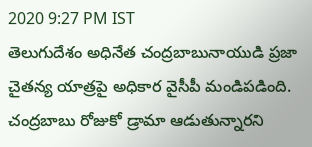2020 9:27 PM IST
తెలుగుదేశం అధినేత చంద్రబాబునాయుడి ప్రజా చైతన్య యాత్రపై అధికార వైసీపీ మండిపడింది. చంద్రబాబు రోజుకో డ్రామా ఆడుతున్నారని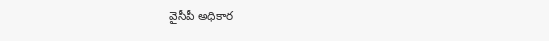వైసీపీ అధికార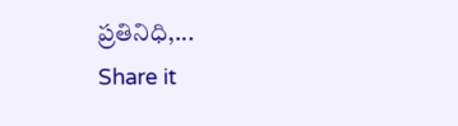ప్రతినిధి,...
Share it